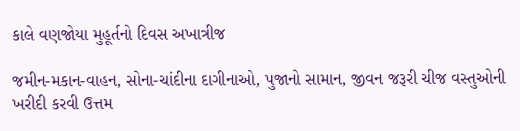કાલે વણજોયા મુહૂર્તનો દિવસ અખાત્રીજ

જમીન-મકાન-વાહન, સોના-ચાંદીના દાગીનાઓ, પુજાનો સામાન, જીવન જરૂરી ચીજ વસ્તુઓની ખરીદી કરવી ઉત્તમ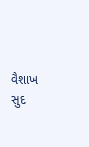વૈશાખ સુદ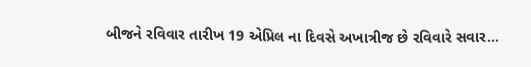બીજને રવિવાર તારીખ 19 એપ્રિલ ના દિવસે અખાત્રીજ છે રવિવારે સવાર…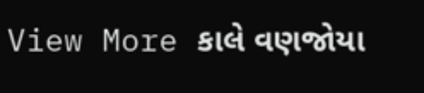View More કાલે વણજોયા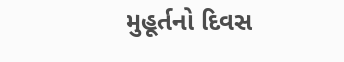મુહૂર્તનો દિવસ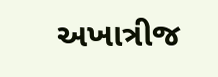અખાત્રીજ